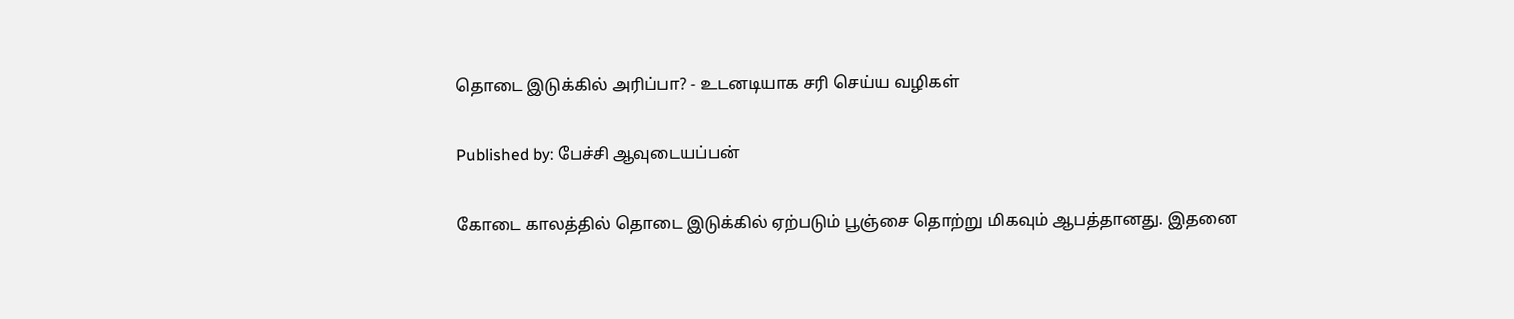தொடை இடுக்கில் அரிப்பா? - உடனடியாக சரி செய்ய வழிகள்

Published by: பேச்சி ஆவுடையப்பன்

கோடை காலத்தில் தொடை இடுக்கில் ஏற்படும் பூஞ்சை தொற்று மிகவும் ஆபத்தானது. இதனை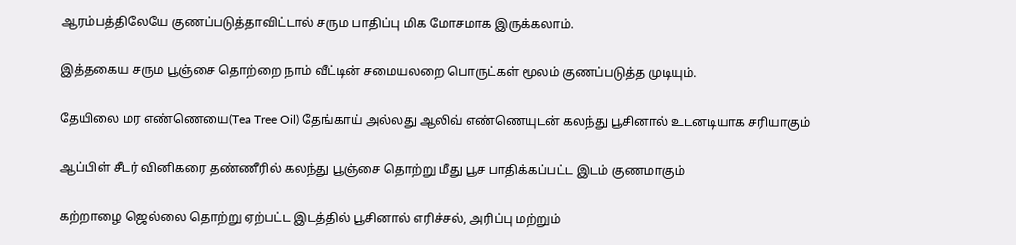ஆரம்பத்திலேயே குணப்படுத்தாவிட்டால் சரும பாதிப்பு மிக மோசமாக இருக்கலாம்.

இத்தகைய சரும பூஞ்சை தொற்றை நாம் வீட்டின் சமையலறை பொருட்கள் மூலம் குணப்படுத்த முடியும்.

தேயிலை மர எண்ணெயை(Tea Tree Oil) தேங்காய் அல்லது ஆலிவ் எண்ணெயுடன் கலந்து பூசினால் உடனடியாக சரியாகும்

ஆப்பிள் சீடர் வினிகரை தண்ணீரில் கலந்து பூஞ்சை தொற்று மீது பூச பாதிக்கப்பட்ட இடம் குணமாகும்

கற்றாழை ஜெல்லை தொற்று ஏற்பட்ட இடத்தில் பூசினால் எரிச்சல், அரிப்பு மற்றும்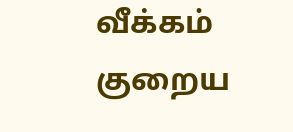வீக்கம் குறைய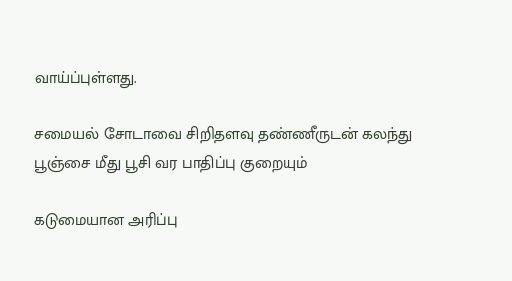வாய்ப்புள்ளது.

சமையல் சோடாவை சிறிதளவு தண்ணீருடன் கலந்து பூஞ்சை மீது பூசி வர பாதிப்பு குறையும்

கடுமையான அரிப்பு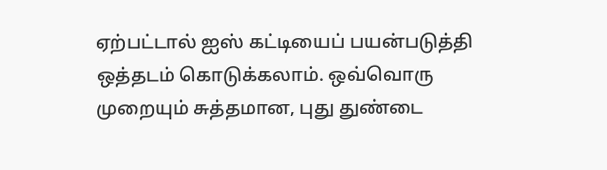ஏற்பட்டால் ஐஸ் கட்டியைப் பயன்படுத்தி ஒத்தடம் கொடுக்கலாம். ஒவ்வொரு முறையும் சுத்தமான, புது துண்டை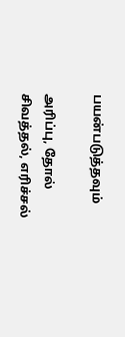பயன்படுத்தவும்

அரிப்பு, தோல் சிவத்தல், எரிச்சல்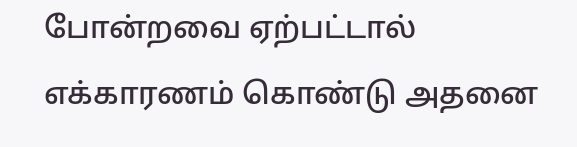போன்றவை ஏற்பட்டால் எக்காரணம் கொண்டு அதனை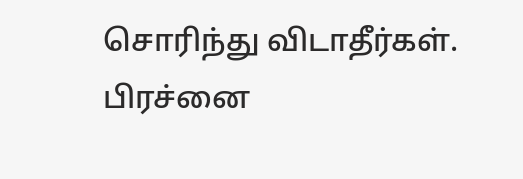சொரிந்து விடாதீர்கள். பிரச்னை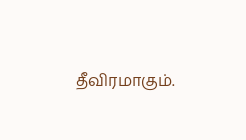தீவிரமாகும்.